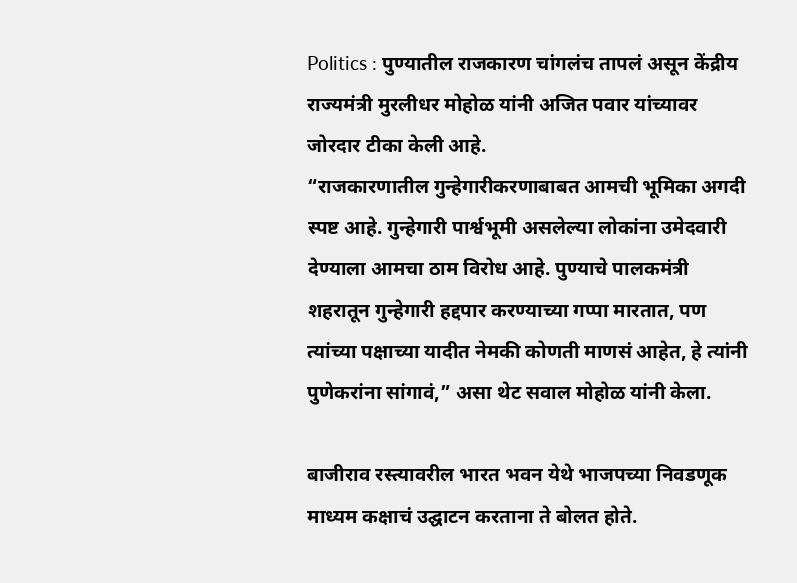Politics : पुण्यातील राजकारण चांगलंच तापलं असून केंद्रीय राज्यमंत्री मुरलीधर मोहोळ यांनी अजित पवार यांच्यावर जोरदार टीका केली आहे.
“राजकारणातील गुन्हेगारीकरणाबाबत आमची भूमिका अगदी स्पष्ट आहे. गुन्हेगारी पार्श्वभूमी असलेल्या लोकांना उमेदवारी देण्याला आमचा ठाम विरोध आहे. पुण्याचे पालकमंत्री शहरातून गुन्हेगारी हद्दपार करण्याच्या गप्पा मारतात, पण त्यांच्या पक्षाच्या यादीत नेमकी कोणती माणसं आहेत, हे त्यांनी पुणेकरांना सांगावं,” असा थेट सवाल मोहोळ यांनी केला.

बाजीराव रस्त्यावरील भारत भवन येथे भाजपच्या निवडणूक माध्यम कक्षाचं उद्घाटन करताना ते बोलत होते.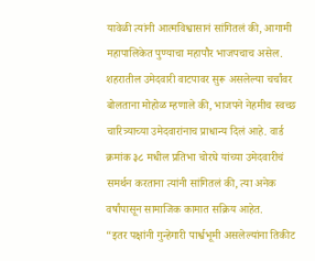यावेळी त्यांनी आत्मविश्वासानं सांगितलं की, आगामी महापालिकेत पुण्याचा महापौर भाजपचाच असेल.
शहरातील उमेदवारी वाटपावर सुरू असलेल्या चर्चांवर बोलताना मोहोळ म्हणाले की, भाजपने नेहमीच स्वच्छ चारित्र्याच्या उमेदवारांनाच प्राधान्य दिलं आहे. वार्ड क्रमांक ३८ मधील प्रतिभा चोरघे यांच्या उमेदवारीचं समर्थन करताना त्यांनी सांगितलं की, त्या अनेक वर्षांपासून सामाजिक कामात सक्रिय आहेत.
“इतर पक्षांनी गुन्हेगारी पार्श्वभूमी असलेल्यांना तिकीट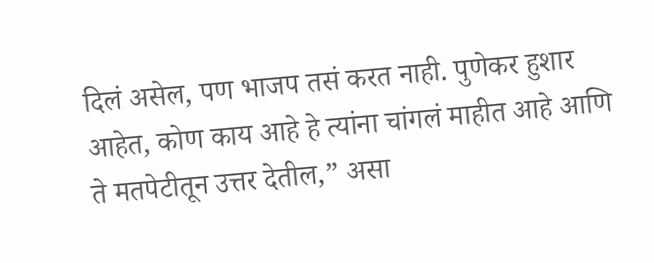दिलं असेल, पण भाजप तसं करत नाही. पुणेकर हुशार आहेत, कोण काय आहे हे त्यांना चांगलं माहीत आहे आणि ते मतपेटीतून उत्तर देतील,” असा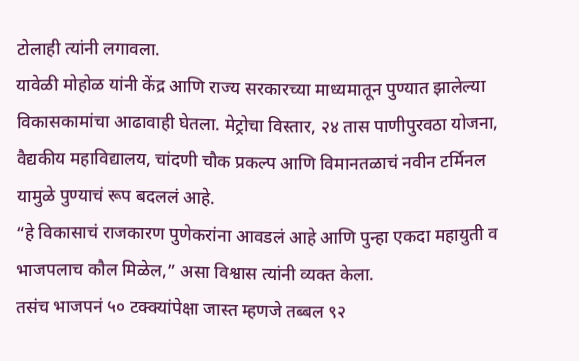टोलाही त्यांनी लगावला.
यावेळी मोहोळ यांनी केंद्र आणि राज्य सरकारच्या माध्यमातून पुण्यात झालेल्या विकासकामांचा आढावाही घेतला. मेट्रोचा विस्तार, २४ तास पाणीपुरवठा योजना, वैद्यकीय महाविद्यालय, चांदणी चौक प्रकल्प आणि विमानतळाचं नवीन टर्मिनल यामुळे पुण्याचं रूप बदललं आहे.
“हे विकासाचं राजकारण पुणेकरांना आवडलं आहे आणि पुन्हा एकदा महायुती व भाजपलाच कौल मिळेल,” असा विश्वास त्यांनी व्यक्त केला.
तसंच भाजपनं ५० टक्क्यांपेक्षा जास्त म्हणजे तब्बल ९२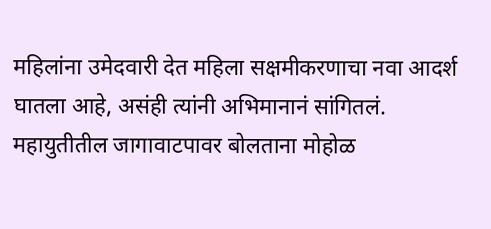महिलांना उमेदवारी देत महिला सक्षमीकरणाचा नवा आदर्श घातला आहे, असंही त्यांनी अभिमानानं सांगितलं.
महायुतीतील जागावाटपावर बोलताना मोहोळ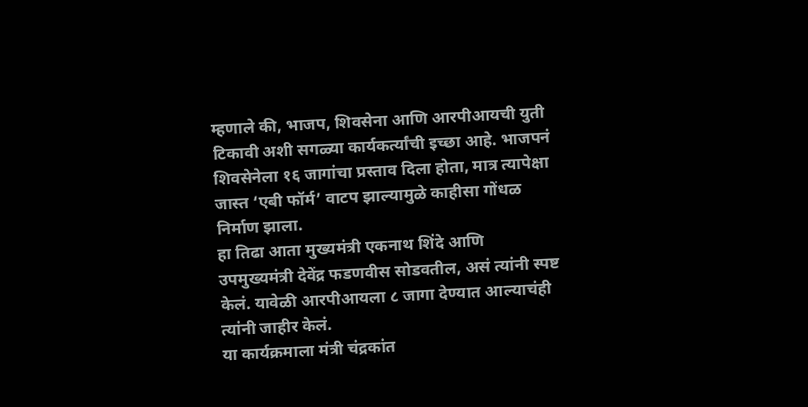म्हणाले की, भाजप, शिवसेना आणि आरपीआयची युती टिकावी अशी सगळ्या कार्यकर्त्यांची इच्छा आहे. भाजपनं शिवसेनेला १६ जागांचा प्रस्ताव दिला होता, मात्र त्यापेक्षा जास्त ‘एबी फॉर्म’ वाटप झाल्यामुळे काहीसा गोंधळ निर्माण झाला.
हा तिढा आता मुख्यमंत्री एकनाथ शिंदे आणि उपमुख्यमंत्री देवेंद्र फडणवीस सोडवतील, असं त्यांनी स्पष्ट केलं. यावेळी आरपीआयला ८ जागा देण्यात आल्याचंही त्यांनी जाहीर केलं.
या कार्यक्रमाला मंत्री चंद्रकांत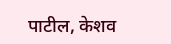पाटील, केशव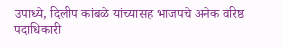उपाध्ये, दिलीप कांबळे यांच्यासह भाजपचे अनेक वरिष्ठ पदाधिकारी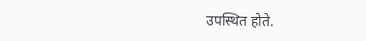उपस्थित होते.